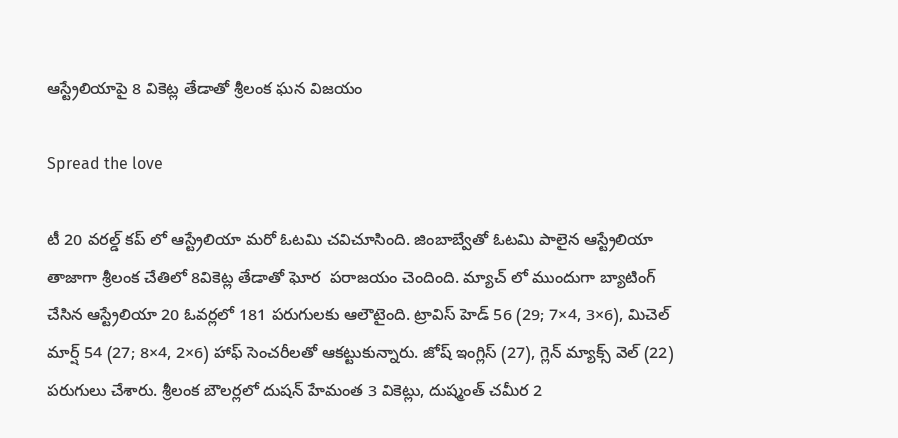ఆస్ట్రేలియాపై 8 వికెట్ల తేడాతో శ్రీలంక ఘన విజయం

Spread the love

టీ 20 వరల్డ్ కప్ లో ఆస్ట్రేలియా మరో ఓటమి చవిచూసింది. జింబాబ్వేతో ఓటమి పాలైన ఆస్ట్రేలియా తాజాగా శ్రీలంక చేతిలో 8వికెట్ల తేడాతో ఘోర  పరాజయం చెందింది. మ్యాచ్ లో ముందుగా బ్యాటింగ్ చేసిన ఆస్ట్రేలియా 20 ఓవర్లలో 181 పరుగులకు ఆలౌటైంది. ట్రావిస్ హెడ్ 56 (29; 7×4, 3×6), మిచెల్ మార్ష్ 54 (27; 8×4, 2×6) హాఫ్ సెంచరీలతో ఆకట్టుకున్నారు. జోష్ ఇంగ్లిస్ (27), గ్లెన్ మ్యాక్స్ వెల్ (22) పరుగులు చేశారు. శ్రీలంక బౌలర్లలో దుషన్ హేమంత 3 వికెట్లు, దుష్మంత్ చమీర 2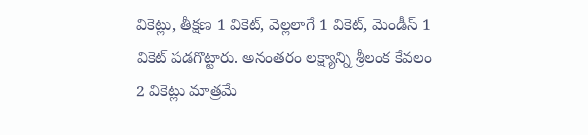వికెట్లు, తీక్షణ 1 వికెట్, వెల్లలాగే 1 వికెట్, మెండీస్ 1 వికెట్ పడగొట్టారు. అనంతరం లక్ష్యాన్ని శ్రీలంక కేవలం 2 వికెట్లు మాత్రమే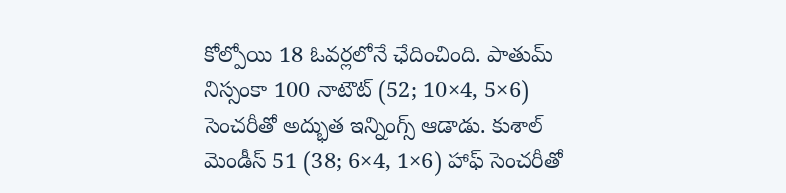కోల్పోయి 18 ఓవర్లలోనే ఛేదించింది. పాతుమ్ నిస్సంకా 100 నాటౌట్ (52; 10×4, 5×6) సెంచరీతో అద్భుత ఇన్నింగ్స్ ఆడాడు. కుశాల్ మెండీస్ 51 (38; 6×4, 1×6) హాఫ్ సెంచరీతో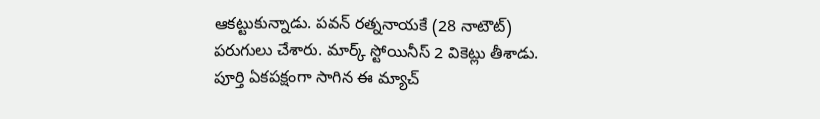ఆకట్టుకున్నాడు. పవన్ రత్ననాయకే (28 నాటౌట్) పరుగులు చేశారు. మార్క్ స్టోయినీస్ 2 వికెట్లు తీశాడు.  పూర్తి ఏకపక్షంగా సాగిన ఈ మ్యాచ్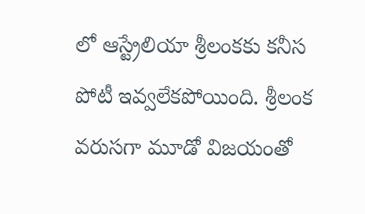లో ఆస్ట్రేలియా శ్రీలంకకు కనీస పోటీ ఇవ్వలేకపోయింది. శ్రీలంక వరుసగా మూడో విజయంతో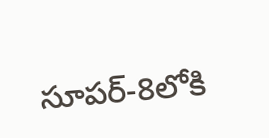సూపర్-8లోకి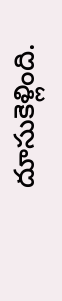దూసుకెళ్లింది.